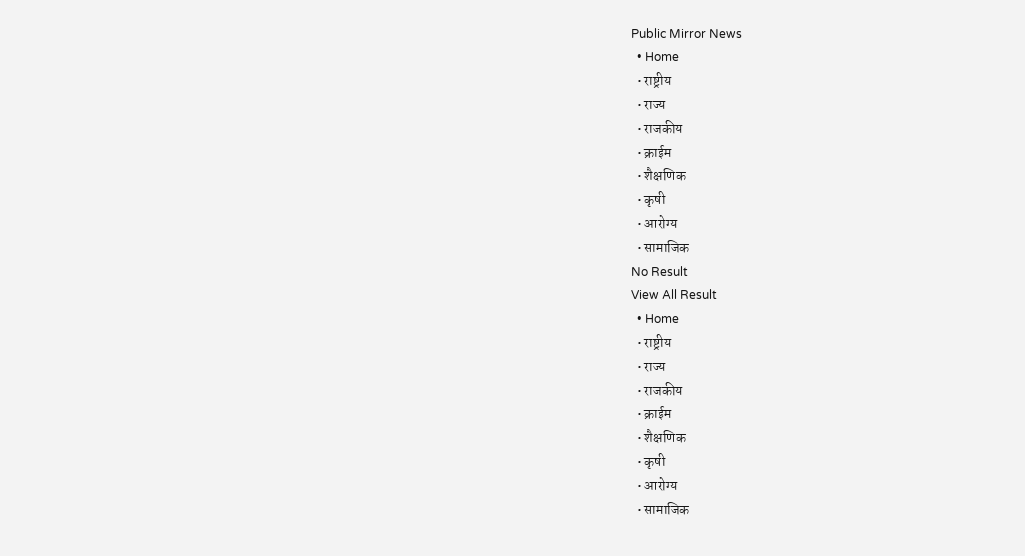Public Mirror News
  • Home
  • राष्ट्रीय
  • राज्य
  • राजकीय
  • क्राईम
  • शैक्षणिक
  • कृषी
  • आरोग्य
  • सामाजिक
No Result
View All Result
  • Home
  • राष्ट्रीय
  • राज्य
  • राजकीय
  • क्राईम
  • शैक्षणिक
  • कृषी
  • आरोग्य
  • सामाजिक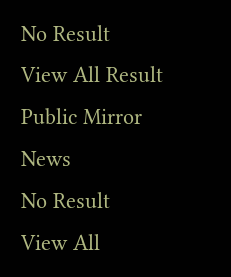No Result
View All Result
Public Mirror News
No Result
View All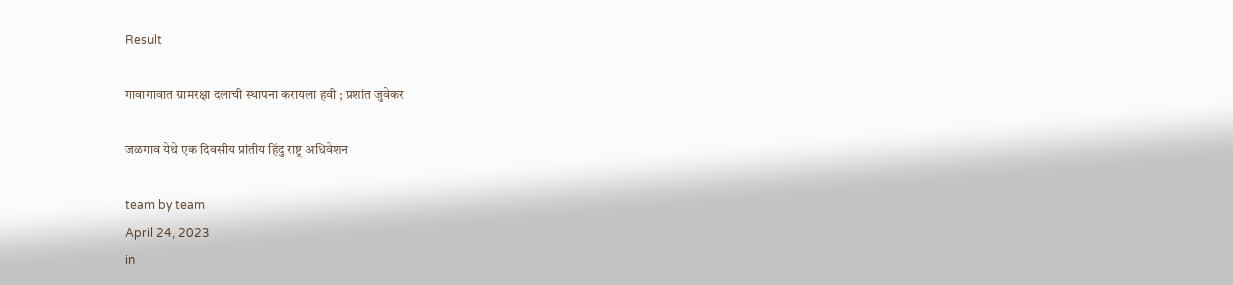Result

गावागावात ग्रामरक्षा दलाची स्थापना करायला हवी ; प्रशांत जुवेकर

जळगाव येथे एक दिवसीय प्रांतीय हिंदु राष्ट्र अधिवेशन

team by team
April 24, 2023
in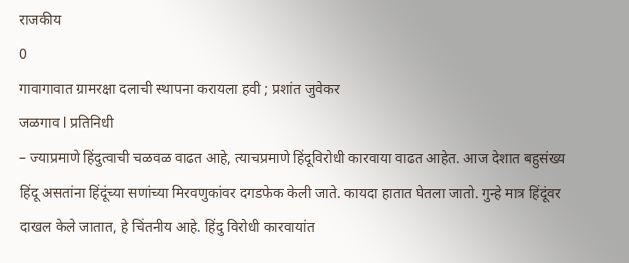राजकीय
0
गावागावात ग्रामरक्षा दलाची स्थापना करायला हवी ; प्रशांत जुवेकर
जळगाव l प्रतिनिधी
– ज्याप्रमाणे हिंदुत्वाची चळवळ वाढत आहे, त्याचप्रमाणे हिंदूविरोधी कारवाया वाढत आहेत. आज देशात बहुसंख्य हिंदू असतांना हिंदूंच्या सणांच्या मिरवणुकांवर दगडफेक केली जाते. कायदा हातात घेतला जातो. गुन्हे मात्र हिंदूंवर दाखल केले जातात, हे चिंतनीय आहे. हिंदु विरोधी कारवायांत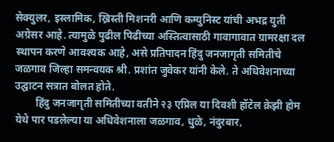सेक्युलर, इस्लामिक, ख्रिस्ती मिशनरी आणि कम्युनिस्ट यांची अभद्र युती अग्रेसर आहे. त्यामुळे पुढील पिढीच्या अस्तित्वासाठी गावागावात ग्रामरक्षा दल स्थापन करणे आवश्यक आहे, असे प्रतिपादन हिंदु जनजागृती समितीचे जळगाव जिल्हा समन्वयक श्री. प्रशांत जुवेकर यांनी केले. ते अधिवेशनाच्या उद्घाटन सत्रात बोलत होते.
        हिंदु जनजागृती समितीच्या वतीने २३ एप्रिल या दिवशी हॉटेल क्रेझी होम येथे पार पडलेल्या या अधिवेशनाला जळगाव, धुळे, नंदुरबार,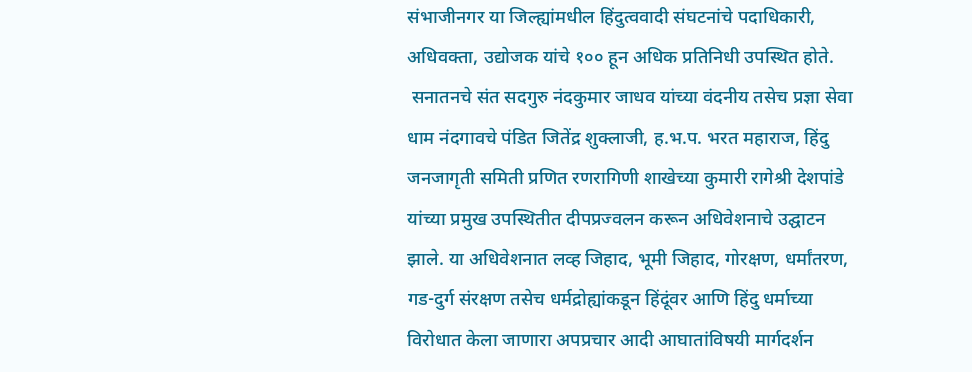संभाजीनगर या जिल्ह्यांमधील हिंदुत्ववादी संघटनांचे पदाधिकारी, अधिवक्ता, उद्योजक यांचे १०० हून अधिक प्रतिनिधी उपस्थित होते.
 सनातनचे संत सदगुरु नंदकुमार जाधव यांच्या वंदनीय तसेच प्रज्ञा सेवा धाम नंदगावचे पंडित जितेंद्र शुक्लाजी, ह.भ.प. भरत महाराज, हिंदु जनजागृती समिती प्रणित रणरागिणी शाखेच्या कुमारी रागेश्री देशपांडे यांच्या प्रमुख उपस्थितीत दीपप्रज्वलन करून अधिवेशनाचे उद्घाटन झाले. या अधिवेशनात लव्ह जिहाद, भूमी जिहाद, गोरक्षण, धर्मांतरण, गड-दुर्ग संरक्षण तसेच धर्मद्रोह्यांकडून हिंदूंवर आणि हिंदु धर्माच्या विरोधात केला जाणारा अपप्रचार आदी आघातांविषयी मार्गदर्शन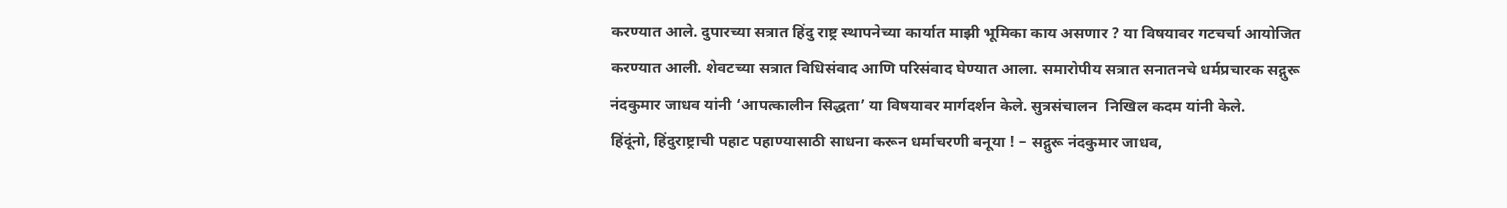करण्यात आले. दुपारच्या सत्रात हिंदु राष्ट्र स्थापनेच्या कार्यात माझी भूमिका काय असणार ? या विषयावर गटचर्चा आयोजित करण्यात आली. शेवटच्या सत्रात विधिसंवाद आणि परिसंवाद घेण्यात आला. समारोपीय सत्रात सनातनचे धर्मप्रचारक सद्गुरू नंदकुमार जाधव यांनी ‘आपत्कालीन सिद्धता’ या विषयावर मार्गदर्शन केले. सुत्रसंचालन  निखिल कदम यांनी केले.
हिंदूंनो, हिंदुराष्ट्राची पहाट पहाण्यासाठी साधना करून धर्माचरणी बनूया ! – सद्गुरू नंदकुमार जाधव,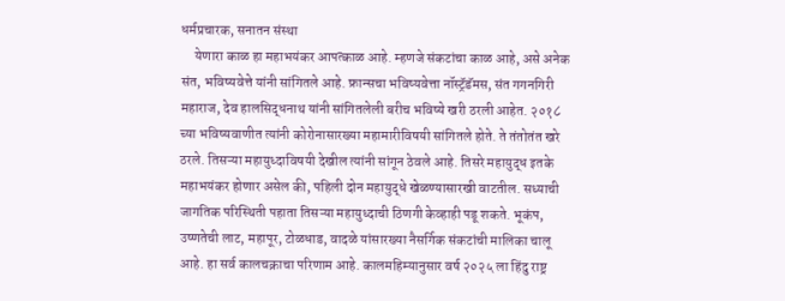धर्मप्रचारक, सनातन संस्था
     येणारा काळ हा महाभयंकर आपत्काळ आहे. म्हणजे संकटांचा काळ आहे, असे अनेक संत, भविष्यवेत्ते यांनी सांगितले आहे. फ्रान्सचा भविष्यवेत्ता नॉस्ट्रॅडॅमस, संत गगनगिरी महाराज, देव हालसिद्धनाथ यांनी सांगितलेली बरीच भविष्ये खरी ठरली आहेत. २०१८ च्या भविष्यवाणीत त्यांनी कोरोनासारख्या महामारीविषयी सांगितले होते. ते तंतोतंत खरे ठरले. तिसऱ्या महायुध्दाविषयी देखील त्यांनी सांगून ठेवले आहे. तिसरे महायुद्ध इतके महाभयंकर होणार असेल की, पहिली दोन महायुद्धे खेळण्यासारखी वाटतील. सध्याची जागतिक परिस्थिती पहाता तिसऱ्या महायुध्दाची ठिणगी केव्हाही पडू शकते. भूकंप, उष्णतेची लाट, महापूर, टोळधाड, वादळे यांसारख्या नैसर्गिक संकटांची मालिका चालू आहे. हा सर्व कालचक्राचा परिणाम आहे. कालमहिम्यानुसार वर्ष २०२५ ला हिंदु राष्ट्र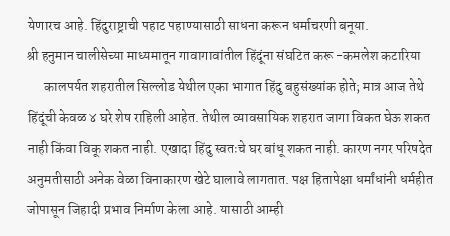येणारच आहे. हिंदुराष्ट्राची पहाट पहाण्यासाठी साधना करून धर्माचरणी बनूया.
श्री हनुमान चालीसेच्या माध्यमातून गावागावांतील हिंदूंना संघटित करू -कमलेश कटारिया
      कालपर्यत शहरातील सिल्लोड येथील एका भागात हिंदु बहुसंख्यांक होते; मात्र आज तेथे हिंदूंची केवळ ४ घरे शेष राहिली आहेत. तेथील व्यावसायिक शहरात जागा विकत घेऊ शकत नाही किंवा विकू शकत नाही. एखादा हिंदु स्वतःचे घर बांधू शकत नाही. कारण नगर परिषदेत अनुमतीसाठी अनेक वेळा विनाकारण खेटे घालावे लागतात. पक्ष हितापेक्षा धर्मांधांनी धर्महीत जोपासून जिहादी प्रभाव निर्माण केला आहे. यासाठी आम्ही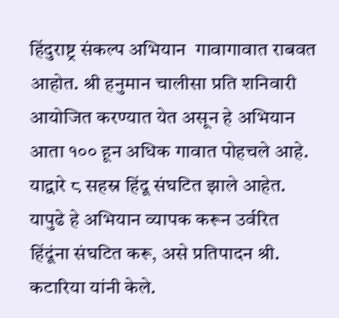हिंदुराष्ट्र संकल्प अभियान  गावागावात राबवत आहोत. श्री हनुमान चालीसा प्रति शनिवारी आयोजित करण्यात येत असून हे अभियान आता १०० हून अधिक गावात पोहचले आहे. याद्वारे ८ सहस्र हिंदू संघटित झाले आहेत. यापुढे हे अभियान व्यापक करून उर्वरित हिंदूंना संघटित करू, असे प्रतिपादन श्री. कटारिया यांनी केले.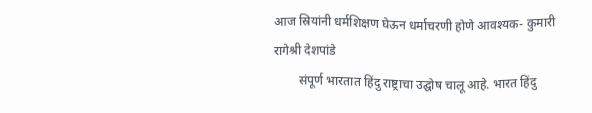आज स्रियांनी धर्मशिक्षण घेऊन धर्माचरणी होणे आवश्यक- कुमारी रागेश्री देशपांडे
        संपूर्ण भारतात हिंदु राष्ट्राचा उद्घोष चालू आहे. भारत हिंदु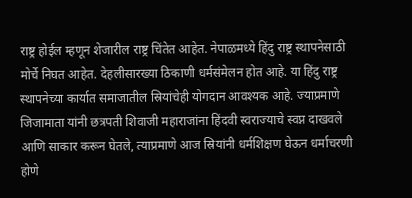राष्ट्र होईल म्हणून शेजारील राष्ट्र चिंतेत आहेत. नेपाळमध्ये हिंदु राष्ट्र स्थापनेसाठी मोर्चे निघत आहेत. देहलीसारख्या ठिकाणी धर्मसंमेलन होत आहे. या हिंदु राष्ट्र स्थापनेच्या कार्यात समाजातील स्रियांचेही योगदान आवश्यक आहे. ज्याप्रमाणे जिजामाता यांनी छत्रपती शिवाजी महाराजांना हिंदवी स्वराज्याचे स्वप्न दाखवले आणि साकार करून घेतले, त्याप्रमाणे आज स्रियांनी धर्मशिक्षण घेऊन धर्माचरणी होणे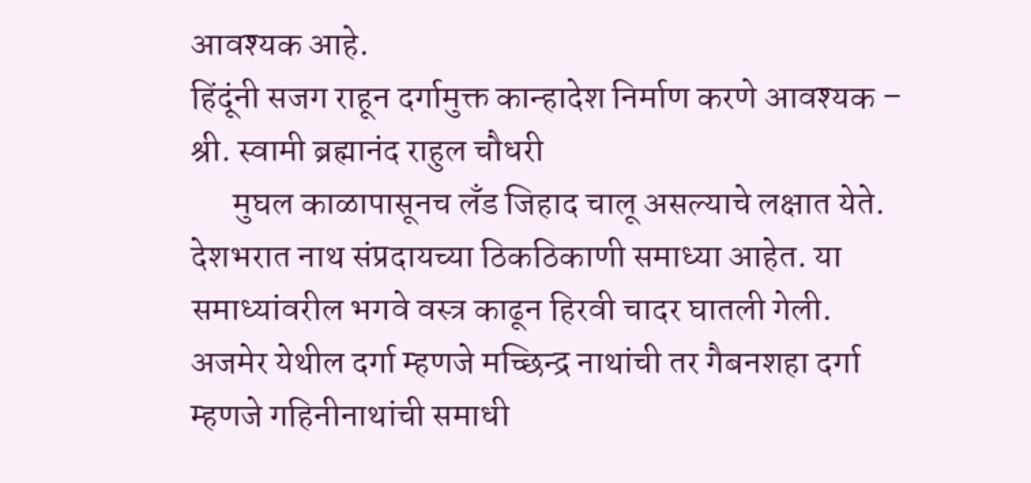आवश्यक आहे.
हिंदूंनी सजग राहून दर्गामुक्त कान्हादेश निर्माण करणे आवश्यक – श्री. स्वामी ब्रह्मानंद राहुल चौधरी
      मुघल काळापासूनच लँड जिहाद चालू असल्याचे लक्षात येते. देशभरात नाथ संप्रदायच्या ठिकठिकाणी समाध्या आहेत. या समाध्यांवरील भगवे वस्त्र काढून हिरवी चादर घातली गेली. अजमेर येथील दर्गा म्हणजे मच्छिन्द्र नाथांची तर गैबनशहा दर्गा म्हणजे गहिनीनाथांची समाधी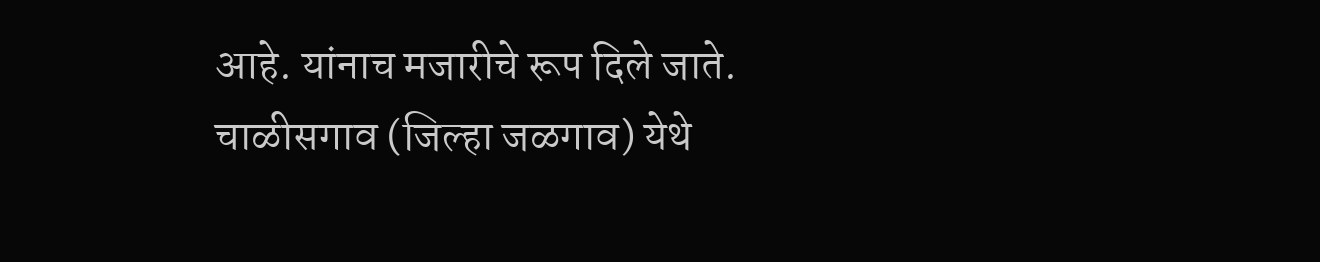आहे. यांनाच मजारीचे रूप दिले जाते. चाळीसगाव (जिल्हा जळगाव) येथे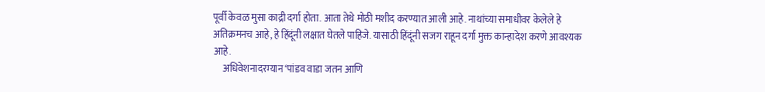पूर्वी केवळ मुसा काद्री दर्गा होता. आता तेथे मोठी मशीद करण्यात आली आहे. नाथांच्या समाधीवर केलेले हे अतिक्रमनच आहे, हे हिंदूंनी लक्षात घेतले पाहिजे. यासाठी हिंदूंनी सजग राहून दर्गा मुक्त कान्हादेश करणे आवश्यक आहे.
     अधिवेशनादरम्यान ‘पांडव वाडा जतन आणि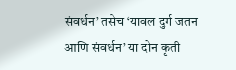संवर्धन’ तसेच ‘यावल दुर्ग जतन आणि संवर्धन’ या दोन कृती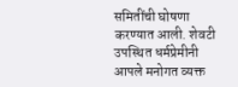समितींची घोषणा करण्यात आली. शेवटी उपस्थित धर्मप्रेमीनी आपले मनोगत व्यक्त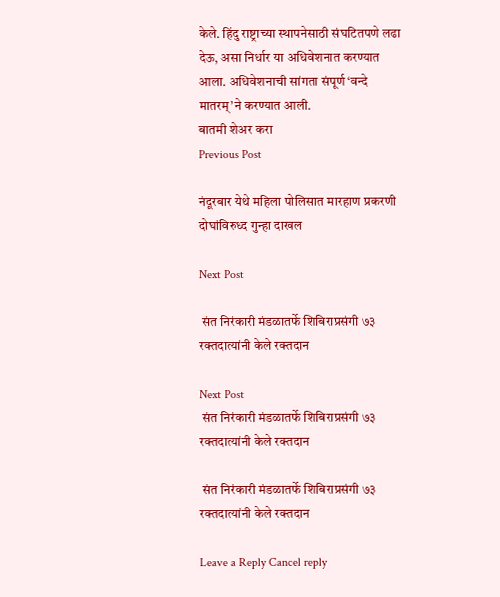केले. हिंदु राष्ट्राच्या स्थापनेसाठी संघटितपणे लढा देऊ, असा निर्धार या अधिवेशनात करण्यात आला. अधिवेशनाची सांगता संपूर्ण ‘वन्दे मातरम्’ने करण्यात आली.
बातमी शेअर करा
Previous Post

नंदूरबार येथे महिला पोलिसात मारहाण प्रकरणी दोघांविरुध्द गुन्हा दाखल

Next Post

 संत निरंकारी मंडळातर्फे शिबिराप्रसंगी ७३ रक्तदात्यांनी केले रक्तदान

Next Post
 संत निरंकारी मंडळातर्फे शिबिराप्रसंगी ७३ रक्तदात्यांनी केले रक्तदान

 संत निरंकारी मंडळातर्फे शिबिराप्रसंगी ७३ रक्तदात्यांनी केले रक्तदान

Leave a Reply Cancel reply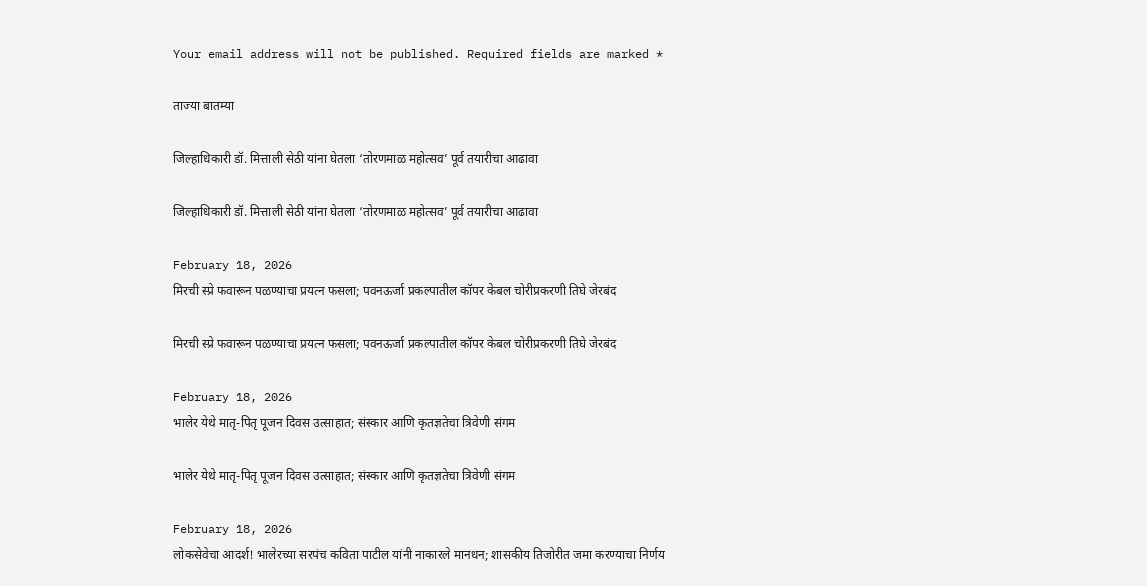Your email address will not be published. Required fields are marked *

ताज्या बातम्या

जिल्हाधिकारी डॉ. मित्ताली सेठी यांना घेतला ‘तोरणमाळ महोत्सव’ पूर्व तयारीचा आढावा

जिल्हाधिकारी डॉ. मित्ताली सेठी यांना घेतला ‘तोरणमाळ महोत्सव’ पूर्व तयारीचा आढावा

February 18, 2026
मिरची स्प्रे फवारून पळण्याचा प्रयत्न फसला; पवनऊर्जा प्रकल्पातील कॉपर केबल चोरीप्रकरणी तिघे जेरबंद

मिरची स्प्रे फवारून पळण्याचा प्रयत्न फसला; पवनऊर्जा प्रकल्पातील कॉपर केबल चोरीप्रकरणी तिघे जेरबंद

February 18, 2026
भालेर येथे मातृ-पितृ पूजन दिवस उत्साहात; संस्कार आणि कृतज्ञतेचा त्रिवेणी संगम

भालेर येथे मातृ-पितृ पूजन दिवस उत्साहात; संस्कार आणि कृतज्ञतेचा त्रिवेणी संगम

February 18, 2026
लोकसेवेचा आदर्श! भालेरच्या सरपंच कविता पाटील यांनी नाकारले मानधन; शासकीय तिजोरीत जमा करण्याचा निर्णय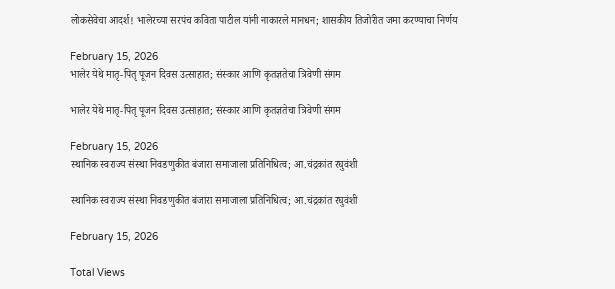लोकसेवेचा आदर्श! भालेरच्या सरपंच कविता पाटील यांनी नाकारले मानधन; शासकीय तिजोरीत जमा करण्याचा निर्णय

February 15, 2026
भालेर येथे मातृ-पितृ पूजन दिवस उत्साहात; संस्कार आणि कृतज्ञतेचा त्रिवेणी संगम

भालेर येथे मातृ-पितृ पूजन दिवस उत्साहात; संस्कार आणि कृतज्ञतेचा त्रिवेणी संगम

February 15, 2026
स्थानिक स्वराज्य संस्था निवडणुकीत बंजारा समाजाला प्रतिनिधित्व; आ.चंद्रकांत रघुवंशी

स्थानिक स्वराज्य संस्था निवडणुकीत बंजारा समाजाला प्रतिनिधित्व; आ.चंद्रकांत रघुवंशी

February 15, 2026

Total Views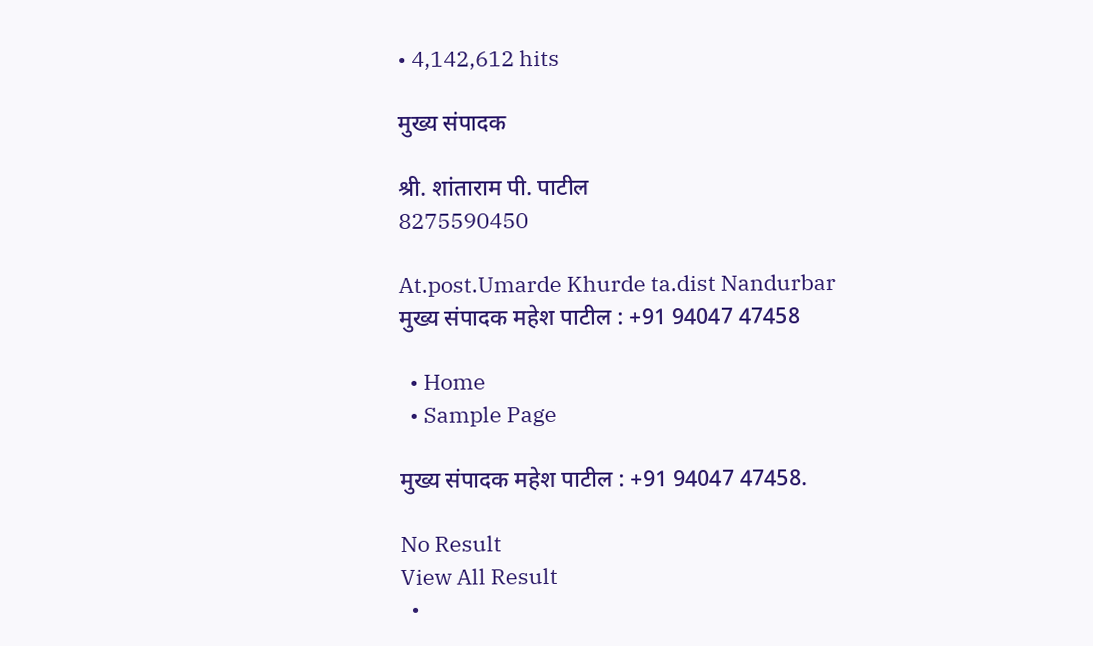• 4,142,612 hits

मुख्य संपादक

श्री. शांताराम पी. पाटील
8275590450

At.post.Umarde Khurde ta.dist Nandurbar
मुख्य संपादक महेश पाटील : +91 94047 47458

  • Home
  • Sample Page

मुख्य संपादक महेश पाटील : +91 94047 47458.

No Result
View All Result
  •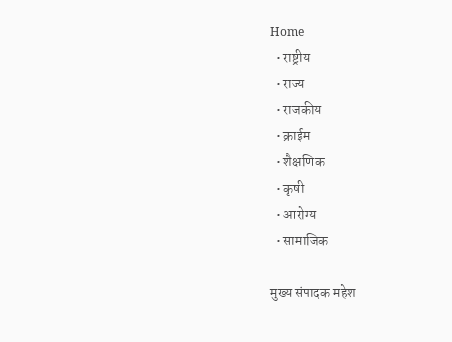Home
  • राष्ट्रीय
  • राज्य
  • राजकीय
  • क्राईम
  • शैक्षणिक
  • कृषी
  • आरोग्य
  • सामाजिक

मुख्य संपादक महेश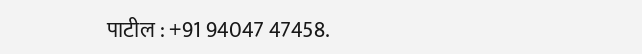पाटील : +91 94047 47458.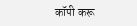कॉपी करू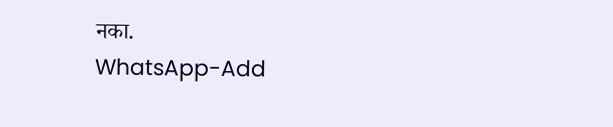नका.
WhatsApp-Add